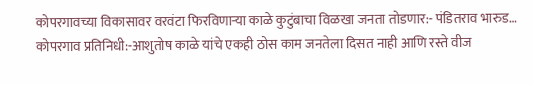कोपरगावच्या विकासावर वरवंटा फिरविणाऱ्या काळे कुटुंबाचा विळखा जनता तोडणार:- पंडितराव भारुड…
कोपरगाव प्रतिनिधी:-आशुतोष काळे यांचे एकही ठोस काम जनतेला दिसत नाही आणि रस्ते वीज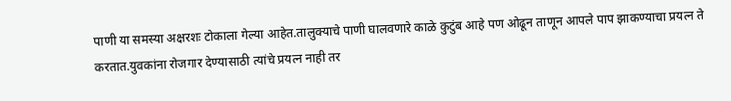पाणी या समस्या अक्षरशः टोकाला गेल्या आहेत.तालुक्याचे पाणी घालवणारे काळे कुटुंब आहे पण ओढून ताणून आपले पाप झाकण्याचा प्रयत्न ते करतात.युवकांना रोजगार देण्यासाठी त्यांचे प्रयत्न नाही तर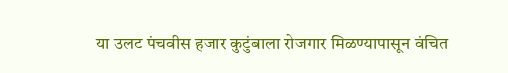या उलट पंचवीस हजार कुटुंबाला रोजगार मिळण्यापासून वंचित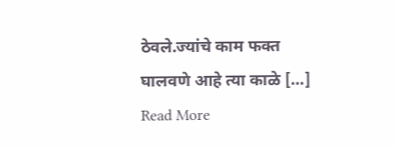ठेवले.ज्यांचे काम फक्त घालवणे आहे त्या काळे […]
Read More